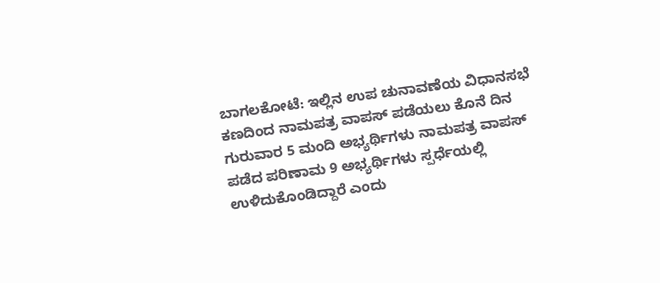ಬಾಗಲಕೋಟೆ: ಇಲ್ಲಿನ ಉಪ ಚುನಾವಣೆಯ ವಿಧಾನಸಭೆ ಕಣದಿಂದ ನಾಮಪತ್ರ ವಾಪಸ್ ಪಡೆಯಲು ಕೊನೆ ದಿನ ಗುರುವಾರ 5 ಮಂದಿ ಅಭ್ಯರ್ಥಿಗಳು ನಾಮಪತ್ರ ವಾಪಸ್ ಪಡೆದ ಪರಿಣಾಮ 9 ಅಭ್ಯರ್ಥಿಗಳು ಸ್ಪರ್ಧೆಯಲ್ಲಿ ಉಳಿದುಕೊಂಡಿದ್ದಾರೆ ಎಂದು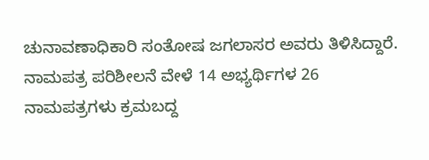ಚುನಾವಣಾಧಿಕಾರಿ ಸಂತೋಷ ಜಗಲಾಸರ ಅವರು ತಿಳಿಸಿದ್ದಾರೆ.
ನಾಮಪತ್ರ ಪರಿಶೀಲನೆ ವೇಳೆ 14 ಅಭ್ಯರ್ಥಿಗಳ 26 ನಾಮಪತ್ರಗಳು ಕ್ರಮಬದ್ದ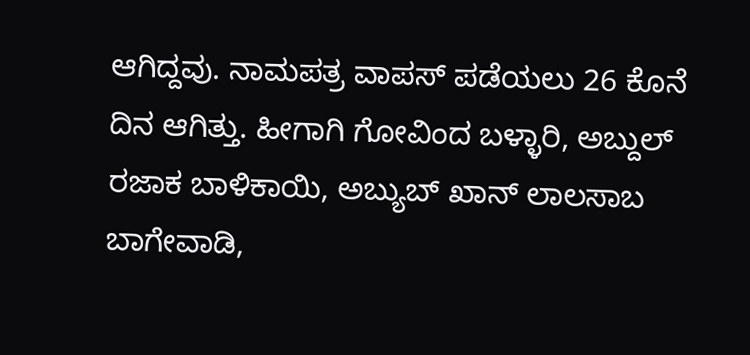ಆಗಿದ್ದವು. ನಾಮಪತ್ರ ವಾಪಸ್ ಪಡೆಯಲು 26 ಕೊನೆ ದಿನ ಆಗಿತ್ತು. ಹೀಗಾಗಿ ಗೋವಿಂದ ಬಳ್ಳಾರಿ, ಅಬ್ದುಲ್ ರಜಾಕ ಬಾಳಿಕಾಯಿ, ಅಬ್ಯುಬ್ ಖಾನ್ ಲಾಲಸಾಬ ಬಾಗೇವಾಡಿ,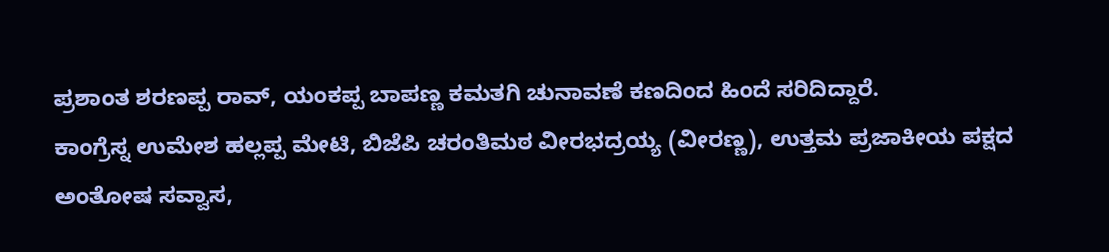ಪ್ರಶಾಂತ ಶರಣಪ್ಪ ರಾವ್, ಯಂಕಪ್ಪ ಬಾಪಣ್ಣ ಕಮತಗಿ ಚುನಾವಣೆ ಕಣದಿಂದ ಹಿಂದೆ ಸರಿದಿದ್ದಾರೆ.
ಕಾಂಗ್ರೆಸ್ನ ಉಮೇಶ ಹಲ್ಲಪ್ಪ ಮೇಟಿ, ಬಿಜೆಪಿ ಚರಂತಿಮಠ ವೀರಭದ್ರಯ್ಯ (ವೀರಣ್ಣ), ಉತ್ತಮ ಪ್ರಜಾಕೀಯ ಪಕ್ಷದ ಅಂತೋಷ ಸವ್ವಾಸ,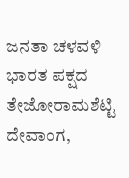ಜನತಾ ಚಳವಳಿ ಭಾರತ ಪಕ್ಷದ ತೇಜೋರಾಮಶೆಟ್ಟಿ ದೇವಾಂಗ,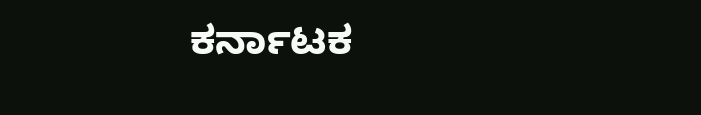ಕರ್ನಾಟಕ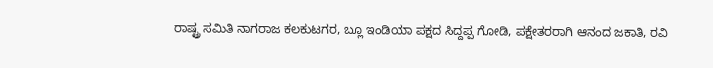ರಾಷ್ಟ್ರ ಸಮಿತಿ ನಾಗರಾಜ ಕಲಕುಟಗರ, ಬ್ಲೂ ಇಂಡಿಯಾ ಪಕ್ಷದ ಸಿದ್ದಪ್ಪ ಗೋಡಿ, ಪಕ್ಷೇತರರಾಗಿ ಆನಂದ ಜಕಾತಿ, ರವಿ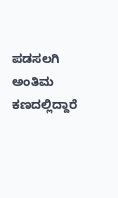ಪಡಸಲಗಿ ಅಂತಿಮ ಕಣದಲ್ಲಿದ್ದಾರೆ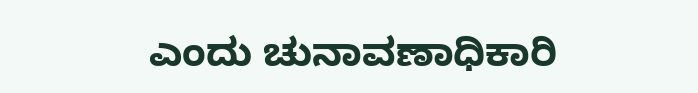ಎಂದು ಚುನಾವಣಾಧಿಕಾರಿ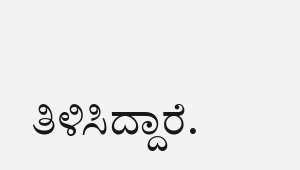ತಿಳಿಸಿದ್ದಾರೆ.